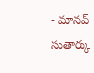- మానవ్ సుతార్కు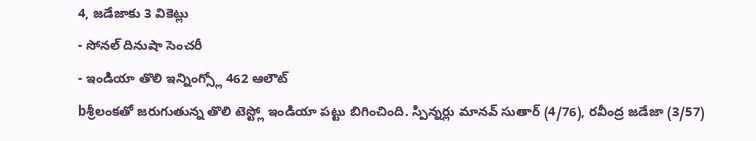4, జడేజాకు 3 వికెట్లు
- సోనల్ దినుషా సెంచరీ
- ఇండియా తొలి ఇన్నింగ్స్లో 462 ఆలౌట్
bశ్రీలంకతో జరుగుతున్న తొలి టెస్ట్లో ఇండియా పట్టు బిగించింది. స్పిన్నర్లు మానవ్ సుతార్ (4/76), రవీంద్ర జడేజా (3/57)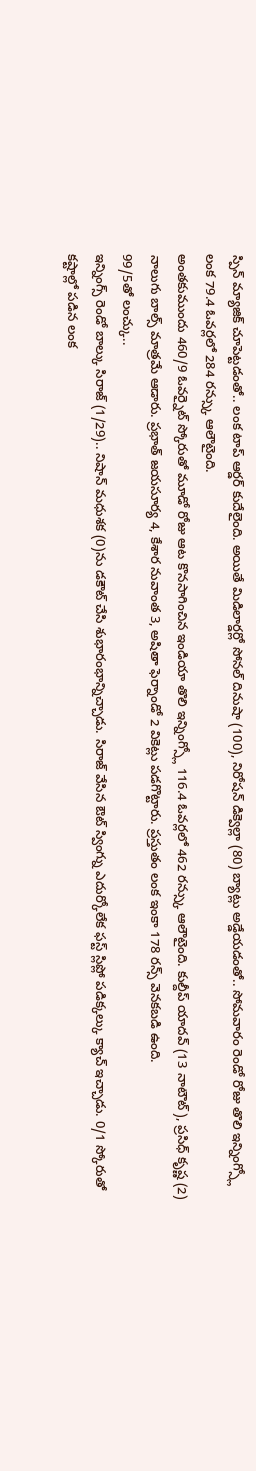స్పిన్ మ్యాజిక్ చూపెట్టడంతో.. లంక టాప్ ఆర్డర్ కుదేలైంది. అయితే మిడిలార్డర్లో సోనల్ దినుషా (100), నిరోషన్ డిక్వెల్లా (80) బ్యాట్లు అడ్డేయడంతో.. సోమవారం రెండో రోజు తొలి ఇన్నింగ్స్లో లంక 79.4 ఓవర్లలో 284 రన్స్కు ఆలౌటైంది.
అంతకుముందు 460/9 ఓవర్నైట్ స్కోరుతో మూడో రోజు ఆట కొనసాగించిన ఇండియా తొలి ఇన్నింగ్స్లో 116.4 ఓవర్లలో 462 రన్స్కు ఆలౌటైంది. కుల్దీప్ యాదవ్ (13 నాటౌట్), ప్రసిధ్ కృష్ణ (2) నాలుగు బాల్స్ మాత్రమే ఆడారు. ప్రభాత్ జయసూర్య 4, కేశార నువాంత 3, అషితా ఫెర్నాండో 2 వికెట్లు పడగొట్టారు. ప్రస్తుతం లంక ఇంకా 178 రన్స్ వెనకబడి ఉంది.
99/5తో లంచ్కు..
ఇన్నింగ్స్ రెండో బాల్కు సిరాజ్ (1/29).. నిషాన్ మధుశక (0)ను డకౌట్ చేసి శుభారంభాన్నిచ్చాడు. సిరాజ్ వేసిన ఔట్ స్వింగ్ను ఎదుర్కోలేక ఫస్ట్ స్లిప్లో పడిక్కల్కు క్యాచ్ ఇచ్చాడు. 0/1 స్కోరుతో కష్టాల్లో పడిన లంక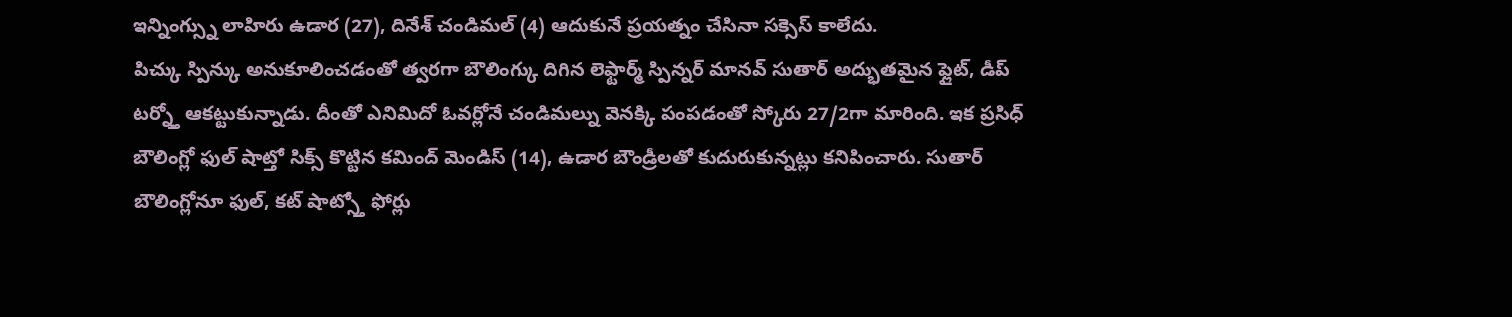ఇన్నింగ్స్ను లాహిరు ఉడార (27), దినేశ్ చండిమల్ (4) ఆదుకునే ప్రయత్నం చేసినా సక్సెస్ కాలేదు.
పిచ్కు స్పిన్కు అనుకూలించడంతో త్వరగా బౌలింగ్కు దిగిన లెఫ్టార్మ్ స్పిన్నర్ మానవ్ సుతార్ అద్భుతమైన ఫ్లైట్, డీప్ టర్న్తో ఆకట్టుకున్నాడు. దీంతో ఎనిమిదో ఓవర్లోనే చండిమల్ను వెనక్కి పంపడంతో స్కోరు 27/2గా మారింది. ఇక ప్రసిధ్ బౌలింగ్లో ఫుల్ షాట్తో సిక్స్ కొట్టిన కమింద్ మెండిస్ (14), ఉడార బౌండ్రీలతో కుదురుకున్నట్లు కనిపించారు. సుతార్ బౌలింగ్లోనూ ఫుల్, కట్ షాట్స్తో ఫోర్లు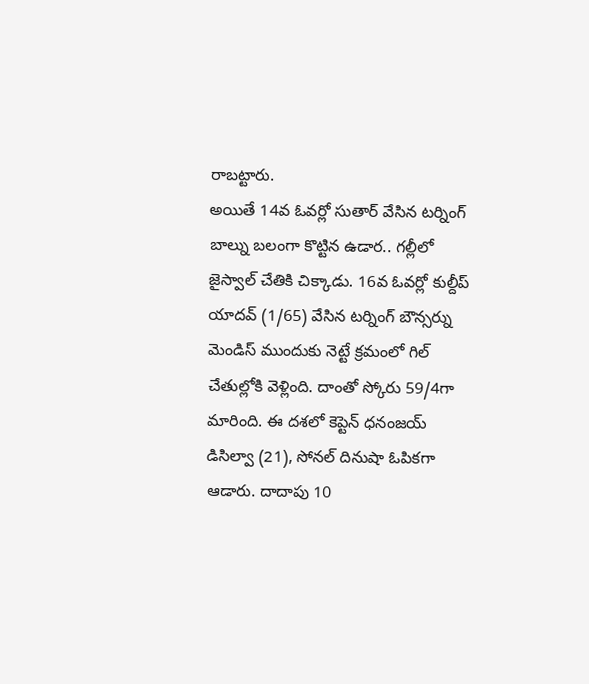రాబట్టారు.
అయితే 14వ ఓవర్లో సుతార్ వేసిన టర్నింగ్ బాల్ను బలంగా కొట్టిన ఉడార.. గల్లీలో జైస్వాల్ చేతికి చిక్కాడు. 16వ ఓవర్లో కుల్దీప్ యాదవ్ (1/65) వేసిన టర్నింగ్ బౌన్సర్ను మెండిస్ ముందుకు నెట్టే క్రమంలో గిల్ చేతుల్లోకి వెళ్లింది. దాంతో స్కోరు 59/4గా మారింది. ఈ దశలో కెప్టెన్ ధనంజయ్ డిసిల్వా (21), సోనల్ దినుషా ఓపికగా ఆడారు. దాదాపు 10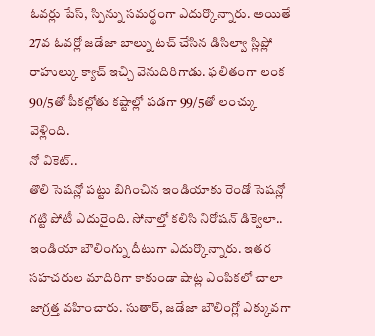ఓవర్లు పేస్, స్పిన్ను సమర్థంగా ఎదుర్కొన్నారు. అయితే 27వ ఓవర్లో జడేజా బాల్ను టచ్ చేసిన డిసిల్వా స్లిప్లో రాహుల్కు క్యాచ్ ఇచ్చి వెనుదిరిగాడు. ఫలితంగా లంక 90/5తో పీకల్లోతు కష్టాల్లో పడగా 99/5తో లంచ్కు వెళ్లింది.
నో వికెట్..
తొలి సెషన్లో పట్టు బిగించిన ఇండియాకు రెండో సెషన్లో గట్టి పోటీ ఎదురైంది. సోనాల్తో కలిసి నిరోషన్ డిక్వెలా.. ఇండియా బౌలింగ్ను దీటుగా ఎదుర్కొన్నారు. ఇతర సహచరుల మాదిరిగా కాకుండా షాట్ల ఎంపికలో చాలా జాగ్రత్త వహించారు. సుతార్, జడేజా బౌలింగ్లో ఎక్కువగా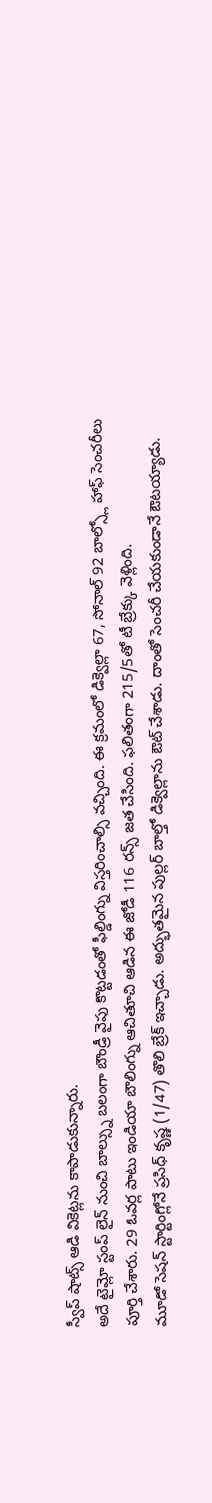స్వీప్ షాట్స్ ఆడి వికెట్లను కాపాడుకున్నారు.
అదే టైమ్లో స్టంప్ లైన్ నుంచి బాల్స్ను బలంగా బౌండ్రీ వైపు కొట్టడంతో ఫీల్డింగ్ను విస్తరించాల్సి వచ్చింది. ఈ క్రమంలో డిక్వెల్లా 67, సోనాల్ 92 బాల్స్లో హాఫ్ సెంచరీలు పూర్తి చేశారు. 29 ఓవర్ల పాటు ఇండియా బౌలింగ్ను ఆచితూచి ఆడిన ఈ జోడీ 116 రన్స్ జత చేసింది. ఫలితంగా 215/5తో టీ బ్రేక్కు వెళ్లింది.
మూడో సెషన్ స్టార్టింగ్లోనే ప్రసిధ్ కృష్ణ (1/47) తొలి బ్రేక్ ఇచ్చాడు. అద్భుతమైన పుల్లర్ బాల్తో డిక్వెల్లాను ఔట్ చేశాడు. దాంతో సెంచరీ చేయకుండానే ఔటయ్యాడు.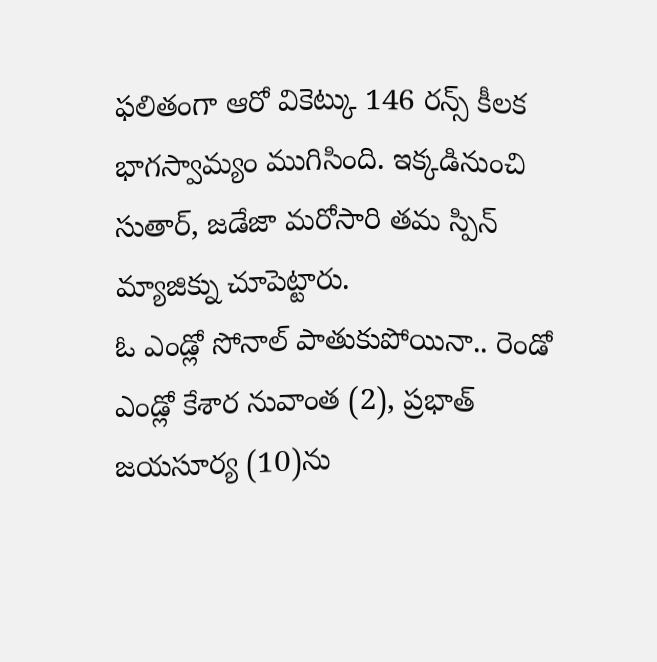ఫలితంగా ఆరో వికెట్కు 146 రన్స్ కీలక భాగస్వామ్యం ముగిసింది. ఇక్కడినుంచి సుతార్, జడేజా మరోసారి తమ స్పిన్ మ్యాజిక్ను చూపెట్టారు.
ఓ ఎండ్లో సోనాల్ పాతుకుపోయినా.. రెండో ఎండ్లో కేశార నువాంత (2), ప్రభాత్ జయసూర్య (10)ను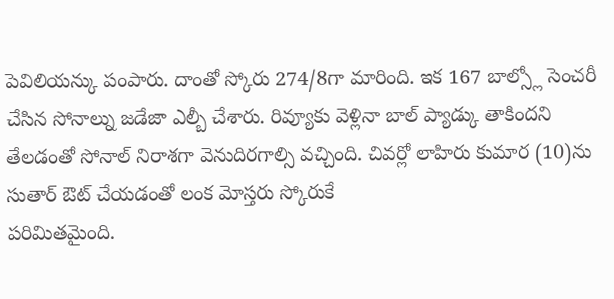పెవిలియన్కు పంపారు. దాంతో స్కోరు 274/8గా మారింది. ఇక 167 బాల్స్లో సెంచరీ చేసిన సోనాల్ను జడేజా ఎల్బీ చేశారు. రివ్యూకు వెళ్లినా బాల్ ప్యాడ్కు తాకిందని తేలడంతో సోనాల్ నిరాశగా వెనుదిరగాల్సి వచ్చింది. చివర్లో లాహిరు కుమార (10)ను సుతార్ ఔట్ చేయడంతో లంక మోస్తరు స్కోరుకే
పరిమితమైంది.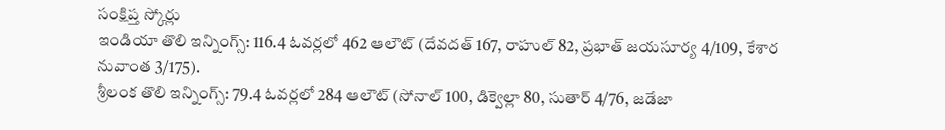సంక్షిప్త స్కోర్లు
ఇండియా తొలి ఇన్నింగ్స్: 116.4 ఓవర్లలో 462 ఆలౌట్ (దేవదత్ 167, రాహుల్ 82, ప్రభాత్ జయసూర్య 4/109, కేశార నువాంత 3/175).
శ్రీలంక తొలి ఇన్నింగ్స్: 79.4 ఓవర్లలో 284 ఆలౌట్ (సోనాల్ 100, డిక్వెల్లా 80, సుతార్ 4/76, జడేజా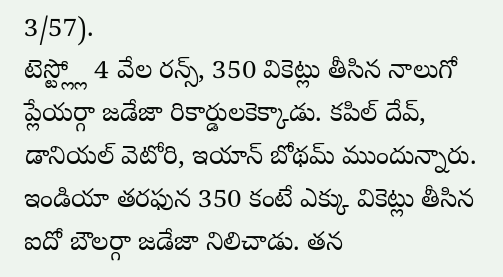3/57).
టెస్ట్ల్లో 4 వేల రన్స్, 350 వికెట్లు తీసిన నాలుగో ప్లేయర్గా జడేజా రికార్డులకెక్కాడు. కపిల్ దేవ్, డానియల్ వెటోరి, ఇయాన్ బోథమ్ ముందున్నారు. ఇండియా తరఫున 350 కంటే ఎక్కు వికెట్లు తీసిన ఐదో బౌలర్గా జడేజా నిలిచాడు. తన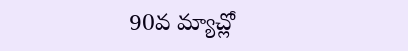90వ మ్యాచ్లో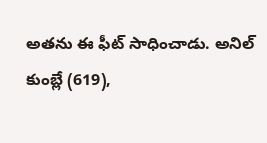అతను ఈ ఫీట్ సాధించాడు. అనిల్ కుంబ్లే (619),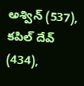అశ్విన్ (537), కపిల్ దేవ్ (434),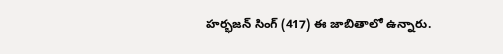హర్భజన్ సింగ్ (417) ఈ జాబితాలో ఉన్నారు.